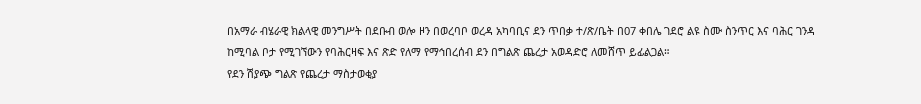በአማራ ብሄራዊ ክልላዊ መንግሥት በደቡብ ወሎ ዞን በወረባቦ ወረዳ አካባቢና ደን ጥበቃ ተ/ጽ/ቤት በ07 ቀበሌ ገደሮ ልዩ ስሙ ስንጥር እና ባሕር ገንዳ ከሚባል ቦታ የሚገኘውን የባሕርዛፍ እና ጽድ የለማ የማኅበረሰብ ደን በግልጽ ጨረታ አወዳድሮ ለመሸጥ ይፊልጋል።
የደን ሽያጭ ግልጽ የጨረታ ማስታወቂያ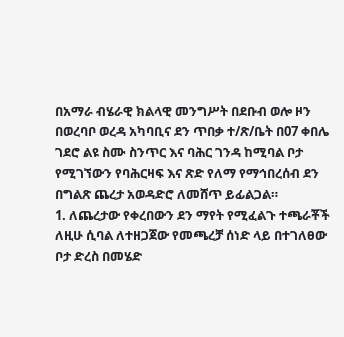በአማራ ብሄራዊ ክልላዊ መንግሥት በደቡብ ወሎ ዞን በወረባቦ ወረዳ አካባቢና ደን ጥበቃ ተ/ጽ/ቤት በ07 ቀበሌ ገደሮ ልዩ ስሙ ስንጥር እና ባሕር ገንዳ ከሚባል ቦታ የሚገኘውን የባሕርዛፍ እና ጽድ የለማ የማኅበረሰብ ደን በግልጽ ጨረታ አወዳድሮ ለመሸጥ ይፊልጋል።
1. ለጨረታው የቀረበውን ደን ማየት የሚፈልጉ ተጫራቾች ለዚሁ ሲባል ለተዘጋጀው የመጫረቻ ሰነድ ላይ በተገለፀው ቦታ ድረስ በመሄድ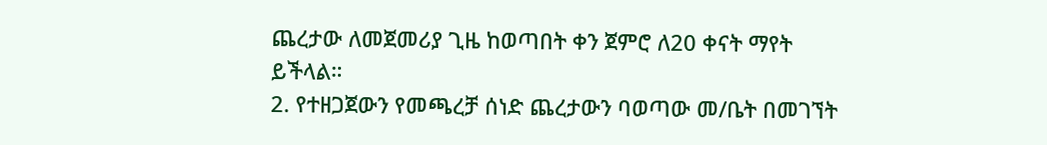ጨረታው ለመጀመሪያ ጊዜ ከወጣበት ቀን ጀምሮ ለ20 ቀናት ማየት ይችላል።
2. የተዘጋጀውን የመጫረቻ ሰነድ ጨረታውን ባወጣው መ/ቤት በመገኘት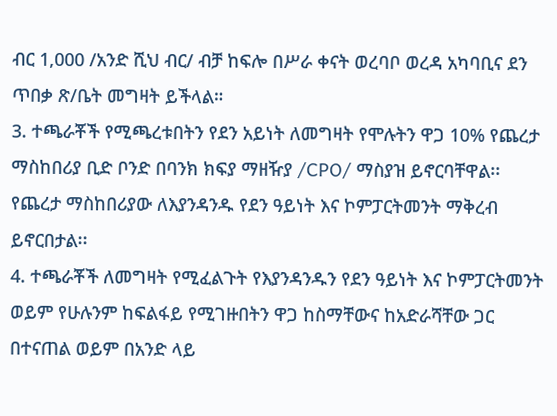ብር 1,000 /አንድ ሺህ ብር/ ብቻ ከፍሎ በሥራ ቀናት ወረባቦ ወረዳ አካባቢና ደን ጥበቃ ጽ/ቤት መግዛት ይችላል።
3. ተጫራቾች የሚጫረቱበትን የደን አይነት ለመግዛት የሞሉትን ዋጋ 10% የጨረታ ማስከበሪያ ቢድ ቦንድ በባንክ ክፍያ ማዘዥያ /CPO/ ማስያዝ ይኖርባቸዋል፡፡ የጨረታ ማስከበሪያው ለእያንዳንዱ የደን ዓይነት እና ኮምፓርትመንት ማቅረብ ይኖርበታል፡፡
4. ተጫራቾች ለመግዛት የሚፈልጉት የእያንዳንዱን የደን ዓይነት እና ኮምፓርትመንት ወይም የሁሉንም ከፍልፋይ የሚገዙበትን ዋጋ ከስማቸውና ከአድራሻቸው ጋር በተናጠል ወይም በአንድ ላይ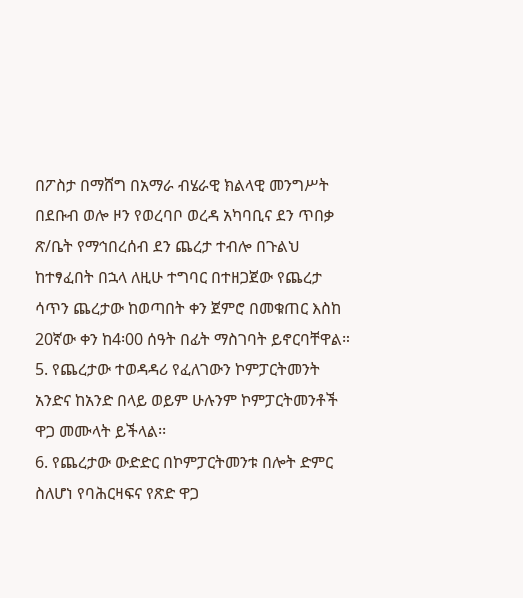በፖስታ በማሸግ በአማራ ብሄራዊ ክልላዊ መንግሥት በደቡብ ወሎ ዞን የወረባቦ ወረዳ አካባቢና ደን ጥበቃ ጽ/ቤት የማኅበረሰብ ደን ጨረታ ተብሎ በጉልህ ከተፃፈበት በኋላ ለዚሁ ተግባር በተዘጋጀው የጨረታ ሳጥን ጨረታው ከወጣበት ቀን ጀምሮ በመቁጠር እስከ 20ኛው ቀን ከ4፡00 ሰዓት በፊት ማስገባት ይኖርባቸዋል።
5. የጨረታው ተወዳዳሪ የፈለገውን ኮምፓርትመንት አንድና ከአንድ በላይ ወይም ሁሉንም ኮምፓርትመንቶች ዋጋ መሙላት ይችላል፡፡
6. የጨረታው ውድድር በኮምፓርትመንቱ በሎት ድምር ስለሆነ የባሕርዛፍና የጽድ ዋጋ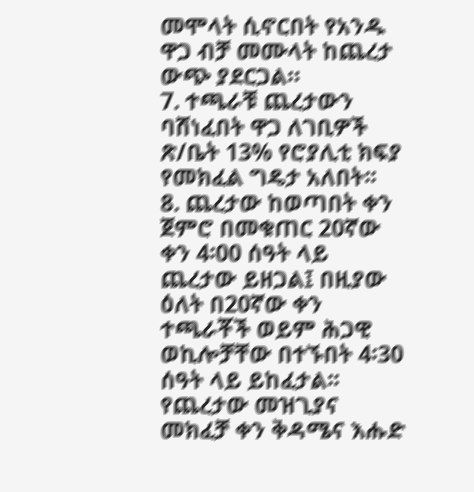መሞላት ሲኖርበት የአንዱ ዋጋ ብቻ መሙላት ከጨረታ ውጭ ያደርጋል።
7. ተጫራቹ ጨረታውን ባሸነፈበት ዋጋ ለገቢዎች ጽ/ቤት 13% የሮያሊቲ ክፍያ የመክፈል ግዴታ አለበት፡፡
8. ጨረታው ከወጣበት ቀን ጀምሮ በመቁጠር 20ኛው ቀን 4፡00 ሰዓት ላይ ጨረታው ይዘጋል፤ በዚያው ዕለት በ20ኛው ቀን ተጫራቾች ወይም ሕጋዊ ወኪሎቻቸው በተኙበት 4፡30 ሰዓት ላይ ይከፈታል፡፡ የጨረታው መዝጊያና መክፈቻ ቀን ቅዳሜና እሑድ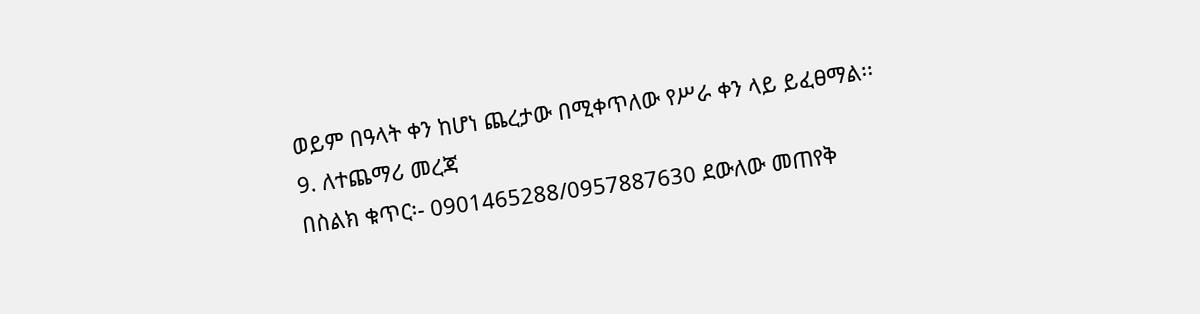ወይም በዓላት ቀን ከሆነ ጨረታው በሚቀጥለው የሥራ ቀን ላይ ይፈፀማል፡፡
9. ለተጨማሪ መረጃ
በስልክ ቁጥር፡- 0901465288/0957887630 ደውለው መጠየቅ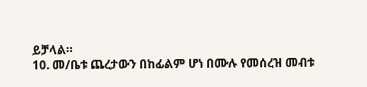ይቻላል።
10. መ/ቤቱ ጨረታውን በከፊልም ሆነ በሙሉ የመሰረዝ መብቱ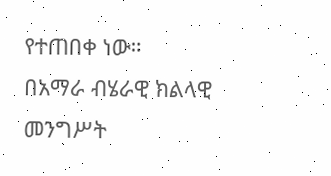የተጠበቀ ነው።
በአማራ ብሄራዊ ክልላዊ መንግሥት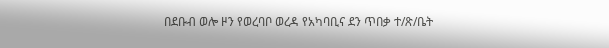በደቡብ ወሎ ዞን የወረባቦ ወረዳ የአካባቢና ደን ጥበቃ ተ/ጽ/ቤት